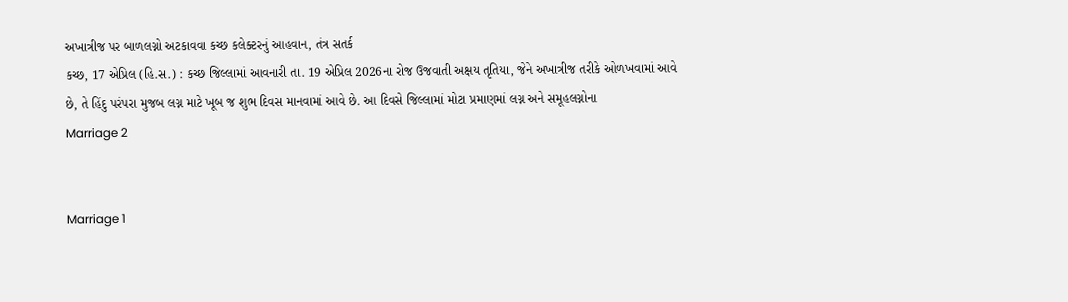અખાત્રીજ પર બાળલગ્નો અટકાવવા કચ્છ કલેક્ટરનું આહવાન, તંત્ર સતર્ક
કચ્છ, 17 એપ્રિલ (હિ.સ.) : કચ્છ જિલ્લામાં આવનારી તા. 19 એપ્રિલ 2026ના રોજ ઉજવાતી અક્ષય તૃતિયા, જેને અખાત્રીજ તરીકે ઓળખવામાં આવે છે, તે હિંદુ પરંપરા મુજબ લગ્ન માટે ખૂબ જ શુભ દિવસ માનવામાં આવે છે. આ દિવસે જિલ્લામાં મોટા પ્રમાણમાં લગ્ન અને સમૂહલગ્નોના
Marriage 2


Marriage 1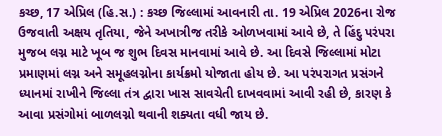કચ્છ, 17 એપ્રિલ (હિ.સ.) : કચ્છ જિલ્લામાં આવનારી તા. 19 એપ્રિલ 2026ના રોજ ઉજવાતી અક્ષય તૃતિયા, જેને અખાત્રીજ તરીકે ઓળખવામાં આવે છે, તે હિંદુ પરંપરા મુજબ લગ્ન માટે ખૂબ જ શુભ દિવસ માનવામાં આવે છે. આ દિવસે જિલ્લામાં મોટા પ્રમાણમાં લગ્ન અને સમૂહલગ્નોના કાર્યક્રમો યોજાતા હોય છે. આ પરંપરાગત પ્રસંગને ધ્યાનમાં રાખીને જિલ્લા તંત્ર દ્વારા ખાસ સાવચેતી દાખવવામાં આવી રહી છે, કારણ કે આવા પ્રસંગોમાં બાળલગ્નો થવાની શક્યતા વધી જાય છે.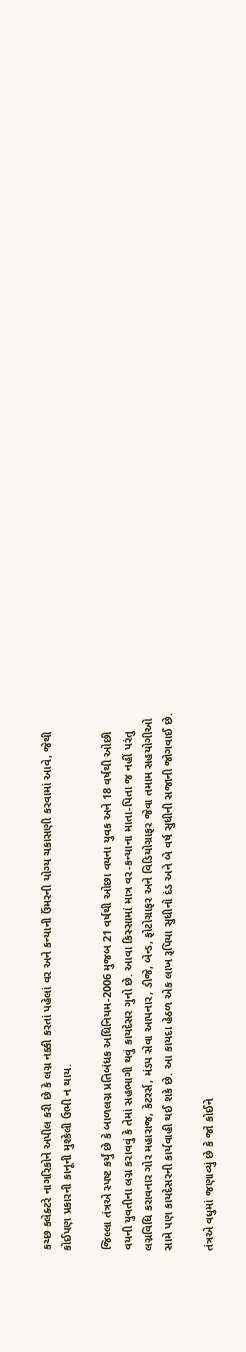કચ્છ કલેક્ટરે નાગરિકોને અપીલ કરી છે કે લગ્ન નક્કી કરતાં પહેલાં વર અને કન્યાની ઉંમરની યોગ્ય ચકાસણી કરવામાં આવે, જેથી કોઈપણ પ્રકારની કાનૂની મુશ્કેલી ઉભી ન થાય.

જિલ્લા તંત્રએ સ્પષ્ટ કર્યું છે કે બાળલગ્ન પ્રતિબંધક અધિનિયમ-2006 મુજબ 21 વર્ષથી ઓછા વયના યુવક અને 18 વર્ષથી ઓછી વયની યુવતીના લગ્ન કરાવવું કે તેમાં સહભાગી થવું કાયદેસર ગુનો છે. આવા કિસ્સામાં માત્ર વર-કન્યાના માતા-પિતા જ નહીં પરંતુ લગ્નવિધિ કરાવનાર ગોર મહારાજ, કેટરર્સ, મંડપ સેવા આપનાર, ડીજે, બેન્ડ, ફોટોગ્રાફર અને વિડિયોગ્રાફર જેવા તમામ સહયોગીઓ સામે પણ કાયદેસરની કાર્યવાહી થઈ શકે છે. આ કાયદા હેઠળ એક લાખ રૂપિયા સુધીનો દંડ અને બે વર્ષ સુધીની સજાની જોગવાઈ છે.

તંત્રએ વધુમાં જણાવ્યું છે કે જો કોઈને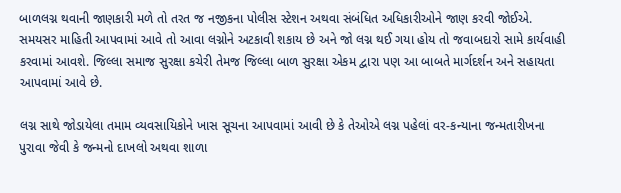બાળલગ્ન થવાની જાણકારી મળે તો તરત જ નજીકના પોલીસ સ્ટેશન અથવા સંબંધિત અધિકારીઓને જાણ કરવી જોઈએ. સમયસર માહિતી આપવામાં આવે તો આવા લગ્નોને અટકાવી શકાય છે અને જો લગ્ન થઈ ગયા હોય તો જવાબદારો સામે કાર્યવાહી કરવામાં આવશે. જિલ્લા સમાજ સુરક્ષા કચેરી તેમજ જિલ્લા બાળ સુરક્ષા એકમ દ્વારા પણ આ બાબતે માર્ગદર્શન અને સહાયતા આપવામાં આવે છે.

લગ્ન સાથે જોડાયેલા તમામ વ્યવસાયિકોને ખાસ સૂચના આપવામાં આવી છે કે તેઓએ લગ્ન પહેલાં વર-કન્યાના જન્મતારીખના પુરાવા જેવી કે જન્મનો દાખલો અથવા શાળા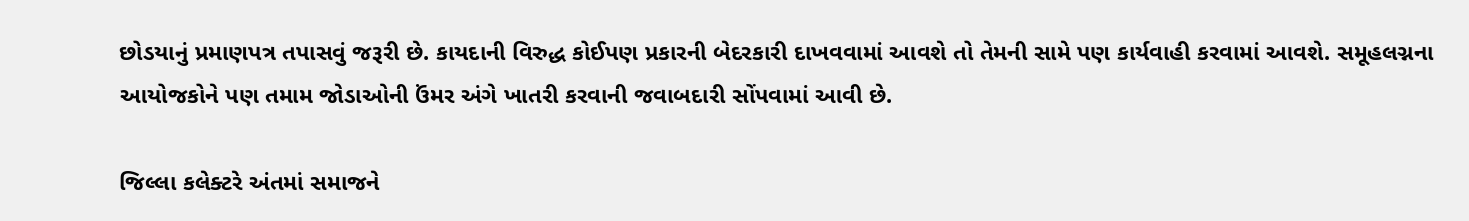છોડયાનું પ્રમાણપત્ર તપાસવું જરૂરી છે. કાયદાની વિરુદ્ધ કોઈપણ પ્રકારની બેદરકારી દાખવવામાં આવશે તો તેમની સામે પણ કાર્યવાહી કરવામાં આવશે. સમૂહલગ્નના આયોજકોને પણ તમામ જોડાઓની ઉંમર અંગે ખાતરી કરવાની જવાબદારી સોંપવામાં આવી છે.

જિલ્લા કલેક્ટરે અંતમાં સમાજને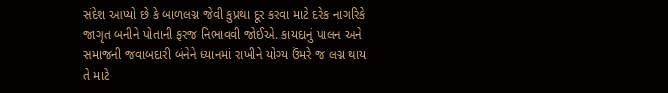સંદેશ આપ્યો છે કે બાળલગ્ન જેવી કુપ્રથા દૂર કરવા માટે દરેક નાગરિકે જાગૃત બનીને પોતાની ફરજ નિભાવવી જોઈએ. કાયદાનું પાલન અને સમાજની જવાબદારી બંનેને ધ્યાનમાં રાખીને યોગ્ય ઉંમરે જ લગ્ન થાય તે માટે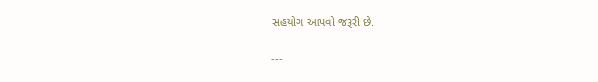સહયોગ આપવો જરૂરી છે.

---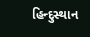હિન્દુસ્થાન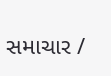સમાચાર /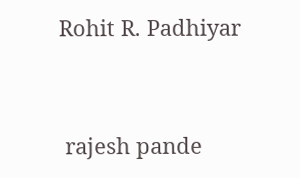Rohit R. Padhiyar


 rajesh pande